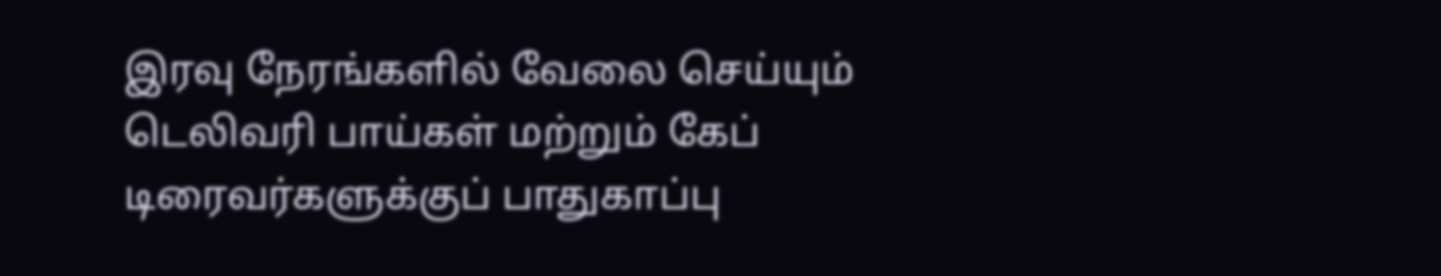இரவு நேரங்களில் வேலை செய்யும் டெலிவரி பாய்கள் மற்றும் கேப் டிரைவர்களுக்குப் பாதுகாப்பு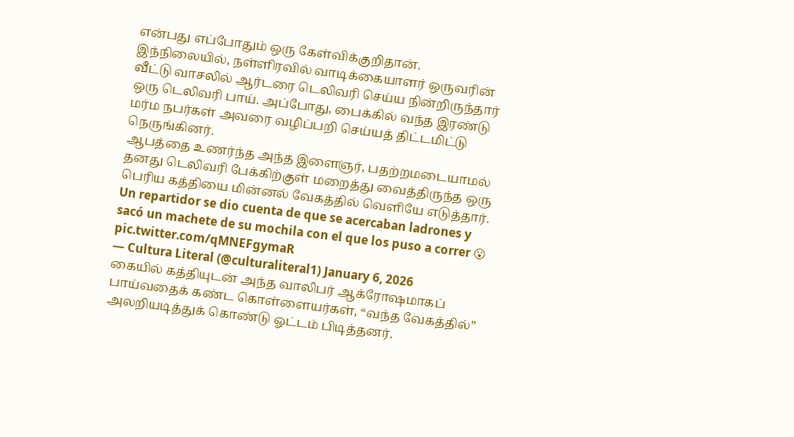என்பது எப்போதும் ஒரு கேள்விக்குறிதான்.
இந்நிலையில், நள்ளிரவில் வாடிக்கையாளர் ஒருவரின் வீட்டு வாசலில் ஆர்டரை டெலிவரி செய்ய நின்றிருந்தார் ஒரு டெலிவரி பாய். அப்போது, பைக்கில் வந்த இரண்டு மர்ம நபர்கள் அவரை வழிப்பறி செய்யத் திட்டமிட்டு நெருங்கினர்.
ஆபத்தை உணர்ந்த அந்த இளைஞர், பதற்றமடையாமல் தனது டெலிவரி பேக்கிற்குள் மறைத்து வைத்திருந்த ஒரு பெரிய கத்தியை மின்னல் வேகத்தில் வெளியே எடுத்தார்.
Un repartidor se dio cuenta de que se acercaban ladrones y sacó un machete de su mochila con el que los puso a correr 😮 pic.twitter.com/qMNEFgymaR
— Cultura Literal (@culturaliteral1) January 6, 2026
கையில் கத்தியுடன் அந்த வாலிபர் ஆக்ரோஷமாகப் பாய்வதைக் கண்ட கொள்ளையர்கள், “வந்த வேகத்தில்” அலறியடித்துக் கொண்டு ஓட்டம் பிடித்தனர்.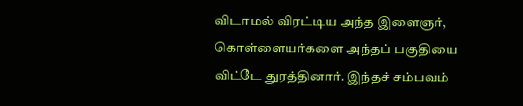விடாமல் விரட்டிய அந்த இளைஞர், கொள்ளையர்களை அந்தப் பகுதியை விட்டே துரத்தினார். இந்தச் சம்பவம்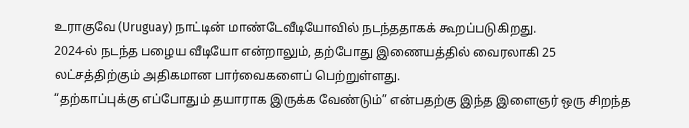உராகுவே (Uruguay) நாட்டின் மாண்டேவீடியோவில் நடந்ததாகக் கூறப்படுகிறது.
2024-ல் நடந்த பழைய வீடியோ என்றாலும், தற்போது இணையத்தில் வைரலாகி 25 லட்சத்திற்கும் அதிகமான பார்வைகளைப் பெற்றுள்ளது.
“தற்காப்புக்கு எப்போதும் தயாராக இருக்க வேண்டும்” என்பதற்கு இந்த இளைஞர் ஒரு சிறந்த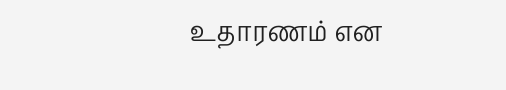உதாரணம் என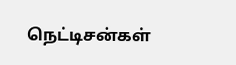நெட்டிசன்கள்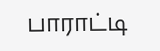பாராட்டி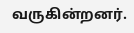வருகின்றனர்.